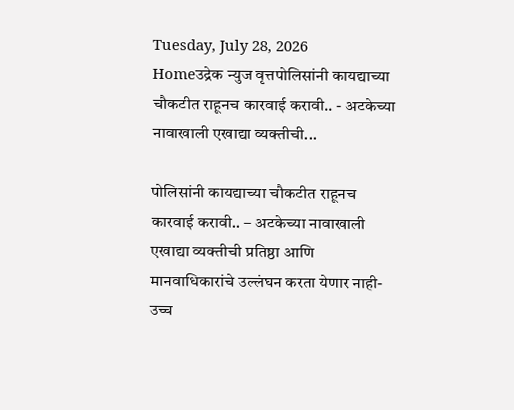Tuesday, July 28, 2026
Homeउद्रेक न्युज वृत्तपोलिसांनी कायद्याच्या चौकटीत राहूनच कारवाई करावी.. - अटकेच्या नावाखाली एखाद्या व्यक्तीची...

पोलिसांनी कायद्याच्या चौकटीत राहूनच कारवाई करावी.. – अटकेच्या नावाखाली एखाद्या व्यक्तीची प्रतिष्ठा आणि मानवाधिकारांचे उल्लंघन करता येणार नाही- उच्च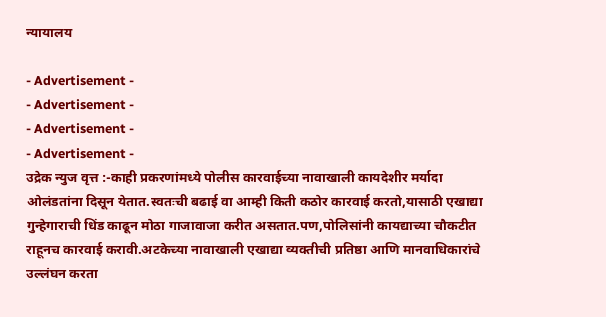न्यायालय

- Advertisement -
- Advertisement -
- Advertisement -
- Advertisement -
उद्रेक न्युज वृत्त :-काही प्रकरणांमध्ये पोलीस कारवाईच्या नावाखाली कायदेशीर मर्यादा ओलंडतांना दिसून येतात.स्वतःची बढाई वा आम्ही किती कठोर कारवाई करतो,यासाठी एखाद्या गुन्हेगाराची धिंड काढून मोठा गाजावाजा करीत असतात.पण,पोलिसांनी कायद्याच्या चौकटीत राहूनच कारवाई करावी.अटकेच्या नावाखाली एखाद्या व्यक्तीची प्रतिष्ठा आणि मानवाधिकारांचे उल्लंघन करता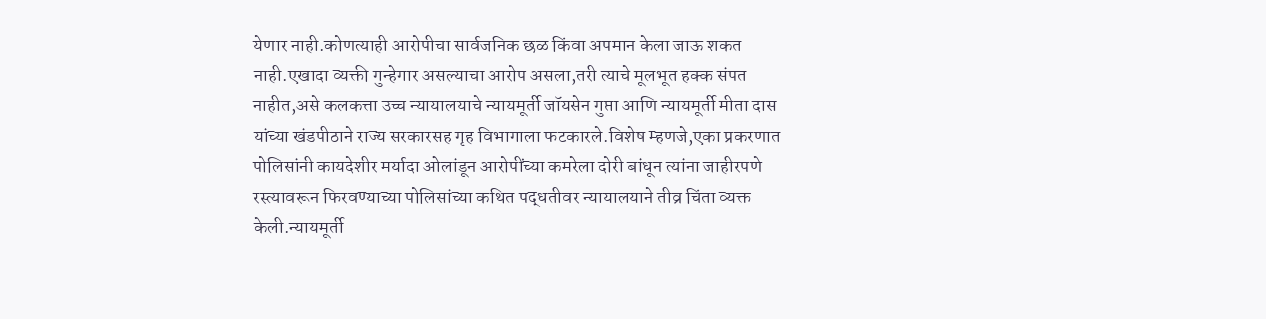येणार नाही.कोणत्याही आरोपीचा सार्वजनिक छळ किंवा अपमान केला जाऊ शकत नाही.एखादा व्यक्ती गुन्हेगार असल्याचा आरोप असला,तरी त्याचे मूलभूत हक्क संपत नाहीत,असे कलकत्ता उच्च न्यायालयाचे न्यायमूर्ती जॉयसेन गुप्ता आणि न्यायमूर्ती मीता दास यांच्या खंडपीठाने राज्य सरकारसह गृह विभागाला फटकारले.विशेष म्हणजे,एका प्रकरणात पोलिसांनी कायदेशीर मर्यादा ओलांडून आरोपींच्या कमरेला दोरी बांधून त्यांना जाहीरपणे रस्त्यावरून फिरवण्याच्या पोलिसांच्या कथित पद्धतीवर न्यायालयाने तीव्र चिंता व्यक्त केली.न्यायमूर्ती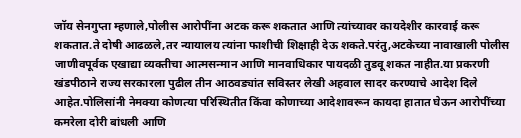जॉय सेनगुप्ता म्हणाले,पोलीस आरोपींना अटक करू शकतात आणि त्यांच्यावर कायदेशीर कारवाई करू शकतात.ते दोषी आढळले,तर न्यायालय त्यांना फाशीची शिक्षाही देऊ शकते.परंतु,अटकेच्या नावाखाली पोलीस जाणीवपूर्वक एखाद्या व्यक्तीचा आत्मसन्मान आणि मानवाधिकार पायदळी तुडवू शकत नाहीत.या प्रकरणी खंडपीठाने राज्य सरकारला पुढील तीन आठवड्यांत सविस्तर लेखी अहवाल सादर करण्याचे आदेश दिले आहेत.पोलिसांनी नेमक्या कोणत्या परिस्थितीत किंवा कोणाच्या आदेशावरून कायदा हातात घेऊन आरोपींच्या कमरेला दोरी बांधली आणि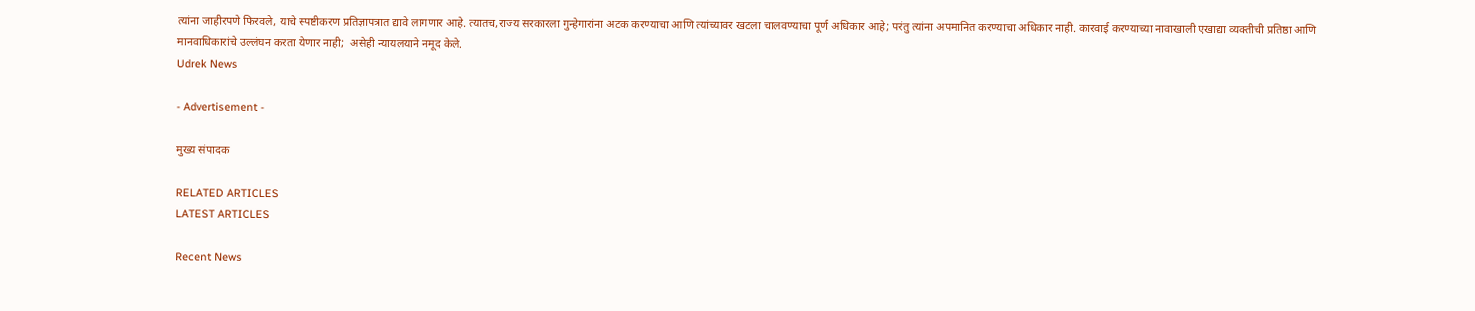त्यांना जाहीरपणे फिरवले, याचे स्पष्टीकरण प्रतिज्ञापत्रात द्यावे लागणार आहे. त्यातच,राज्य सरकारला गुन्हेगारांना अटक करण्याचा आणि त्यांच्यावर खटला चालवण्याचा पूर्ण अधिकार आहे; परंतु त्यांना अपमानित करण्याचा अधिकार नाही. कारवाई करण्याच्या नावाखाली एखाद्या व्यक्तीची प्रतिष्ठा आणि मानवाधिकारांचे उल्लंघन करता येणार नाही;  असेही न्यायलयाने नमूद केले.
Udrek News

- Advertisement -

मुख्य संपादक

RELATED ARTICLES
LATEST ARTICLES

Recent News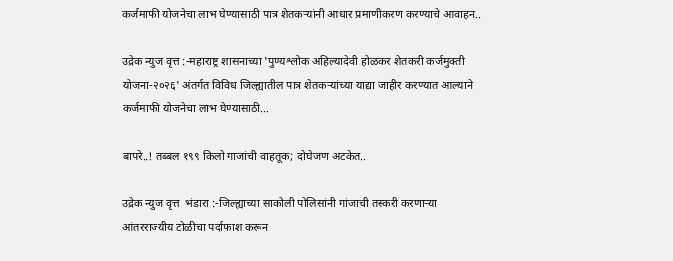कर्जमाफी योजनेचा लाभ घेण्यासाठी पात्र शेतकऱ्यांनी आधार प्रमाणीकरण करण्याचे आवाहन..

उद्रेक न्युज वृत्त :-महाराष्ट्र शासनाच्या 'पुण्यश्लोक अहिल्यादेवी होळकर शेतकरी कर्जमुक्ती योजना-२०२६' अंतर्गत विविध जिल्ह्यातील पात्र शेतकऱ्यांच्या याद्या जाहीर करण्यात आल्याने कर्जमाफी योजनेचा लाभ घेण्यासाठी...

बापरे..! तब्बल १९९ किलो गाजांची वाहतूक; दोघेजण अटकेत..

उद्रेक न्युज वृत्त  भंडारा :-जिल्ह्याच्या साकोली पोलिसांनी गांजाची तस्करी करणाऱ्या आंतरराज्यीय टोळीचा पर्दाफाश करून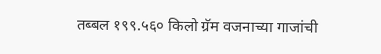तब्बल १९९.५६० किलो ग्रॅम वजनाच्या गाजांची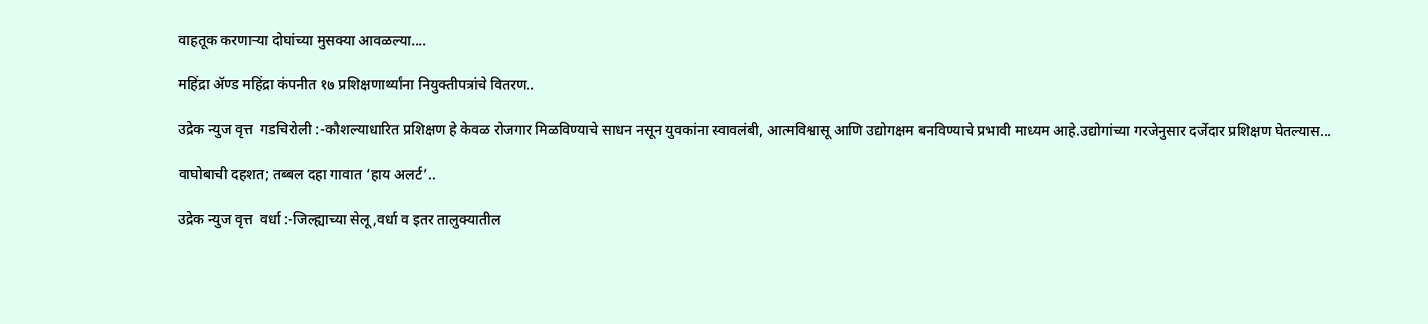वाहतूक करणाऱ्या दोघांच्या मुसक्या आवळल्या....

महिंद्रा ॲण्ड महिंद्रा कंपनीत १७ प्रशिक्षणार्थ्यांना नियुक्तीपत्रांचे वितरण..

उद्रेक न्युज वृत्त  गडचिरोली :-कौशल्याधारित प्रशिक्षण हे केवळ रोजगार मिळविण्याचे साधन नसून युवकांना स्वावलंबी, आत्मविश्वासू आणि उद्योगक्षम बनविण्याचे प्रभावी माध्यम आहे.उद्योगांच्या गरजेनुसार दर्जेदार प्रशिक्षण घेतल्यास...

वाघोबाची दहशत; तब्बल दहा गावात ‘हाय अलर्ट’..

उद्रेक न्युज वृत्त  वर्धा :-जिल्ह्याच्या सेलू,वर्धा व इतर तालुक्यातील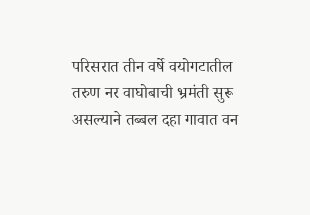परिसरात तीन वर्षे वयोगटातील तरुण नर वाघोबाची भ्रमंती सुरू असल्याने तब्बल दहा गावात वन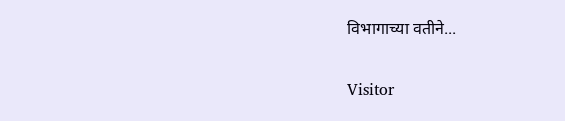विभागाच्या वतीने...

Visitor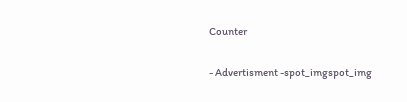Counter

- Advertisment -spot_imgspot_img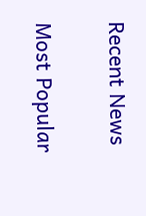Recent News

Most Popular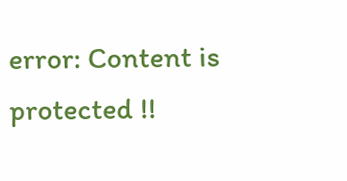error: Content is protected !!